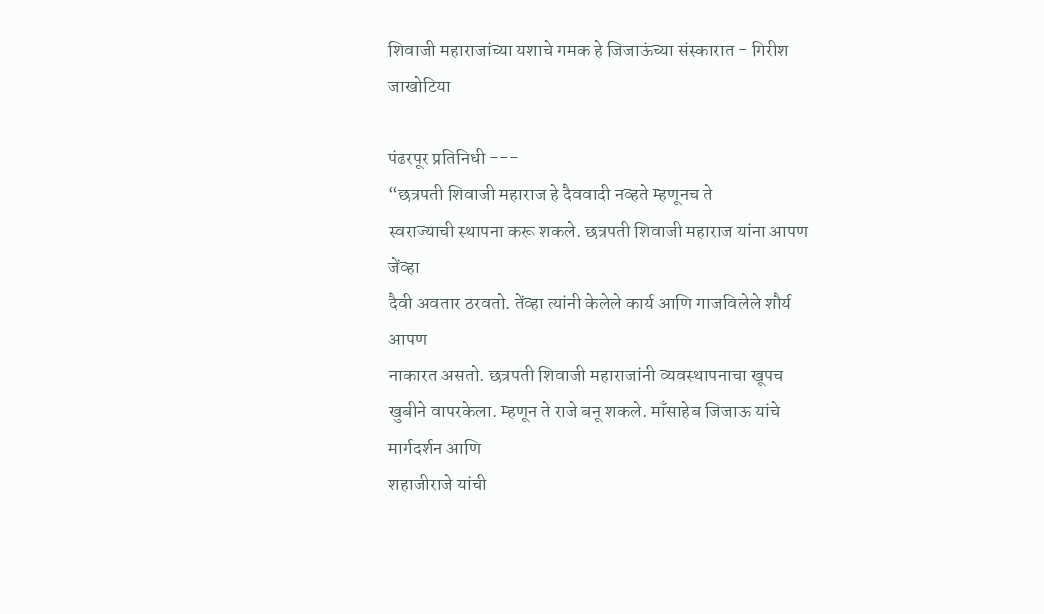शिवाजी महाराजांच्या यशाचे गमक हे जिजाऊंच्या संस्कारात - गिरीश जाखोटिया

पंढरपूर प्रतिनिधी ---
“छत्रपती शिवाजी महाराज हे दैववादी नव्हते म्हणूनच ते
स्वराज्याची स्थापना करू शकले. छत्रपती शिवाजी महाराज यांना आपण जेंव्हा
दैवी अवतार ठरवतो. तेंव्हा त्यांनी केलेले कार्य आणि गाजविलेले शौर्य आपण
नाकारत असतो. छत्रपती शिवाजी महाराजांनी व्यवस्थापनाचा खूपच खुबीने वापरकेला. म्हणून ते राजे बनू शकले. माँसाहेब जिजाऊ यांचे मार्गदर्शन आणि
शहाजीराजे यांची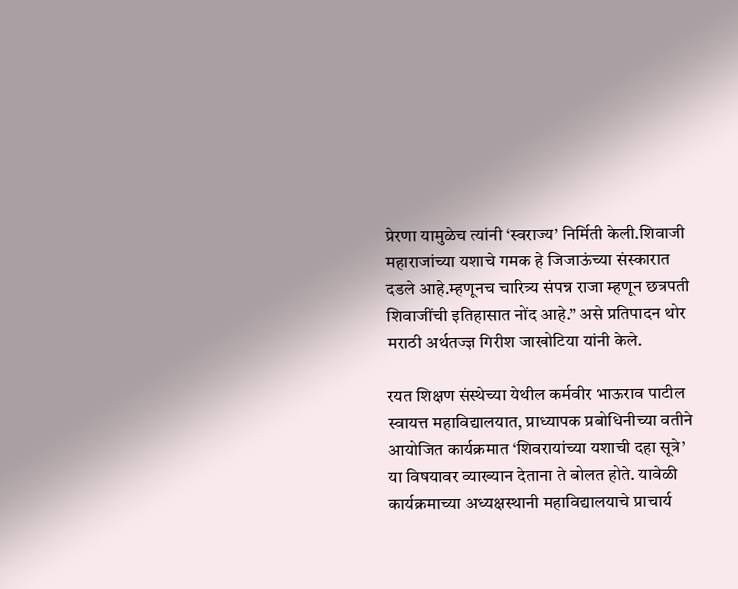प्रेरणा यामुळेच त्यांनी ‘स्वराज्य’ निर्मिती केली.शिवाजी महाराजांच्या यशाचे गमक हे जिजाऊंच्या संस्कारात दडले आहे.म्हणूनच चारित्र्य संपन्न राजा म्हणून छत्रपती शिवाजींची इतिहासात नोंद आहे.” असे प्रतिपादन थोर मराठी अर्थतज्ज्ञ गिरीश जाखोटिया यांनी केले.

रयत शिक्षण संस्थेच्या येथील कर्मवीर भाऊराव पाटील स्वायत्त महाविद्यालयात, प्राध्यापक प्रबोधिनीच्या वतीने आयोजित कार्यक्रमात ‘शिवरायांच्या यशाची दहा सूत्रे’ या विषयावर व्याख्यान देताना ते बोलत होते. यावेळी कार्यक्रमाच्या अध्यक्षस्थानी महाविद्यालयाचे प्राचार्य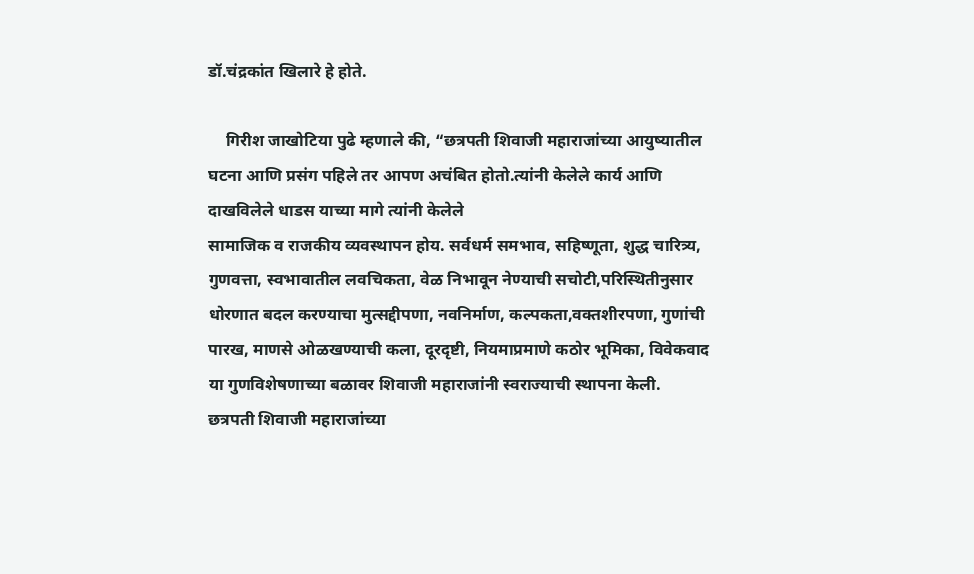डॉ.चंद्रकांत खिलारे हे होते.

    गिरीश जाखोटिया पुढे म्हणाले की, “छत्रपती शिवाजी महाराजांच्या आयुष्यातील घटना आणि प्रसंग पहिले तर आपण अचंबित होतो.त्यांनी केलेले कार्य आणि दाखविलेले धाडस याच्या मागे त्यांनी केलेले
सामाजिक व राजकीय व्यवस्थापन होय. सर्वधर्म समभाव, सहिष्णूता, शुद्ध चारित्र्य, गुणवत्ता, स्वभावातील लवचिकता, वेळ निभावून नेण्याची सचोटी,परिस्थितीनुसार धोरणात बदल करण्याचा मुत्सद्दीपणा, नवनिर्माण, कल्पकता,वक्तशीरपणा, गुणांची पारख, माणसे ओळखण्याची कला, दूरदृष्टी, नियमाप्रमाणे कठोर भूमिका, विवेकवाद या गुणविशेषणाच्या बळावर शिवाजी महाराजांनी स्वराज्याची स्थापना केली. छत्रपती शिवाजी महाराजांच्या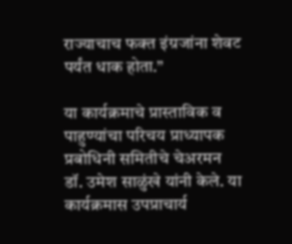राज्याचाच फक्त इंग्रजांना शेवट पर्यंत धाक होता.”

या कार्यक्रमाचे प्रास्ताविक व पाहुण्यांचा परिचय प्राध्यापक प्रबोधिनी समितीचे चेअरमन डॉ. उमेश साळुंखे यांनी केले. या कार्यक्रमास उपप्राचार्य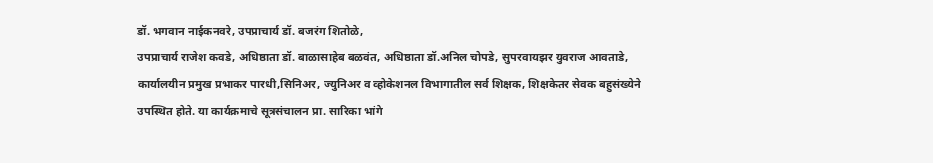डॉ. भगवान नाईकनवरे, उपप्राचार्य डॉ. बजरंग शितोळे,
उपप्राचार्य राजेश कवडे, अधिष्ठाता डॉ. बाळासाहेब बळवंत, अधिष्ठाता डॉ.अनिल चोपडे, सुपरवायझर युवराज आवताडे, कार्यालयीन प्रमुख प्रभाकर पारधी,सिनिअर, ज्युनिअर व व्होकेशनल विभागातील सर्व शिक्षक, शिक्षकेतर सेवक बहुसंख्येने उपस्थित होते. या कार्यक्रमाचे सूत्रसंचालन प्रा. सारिका भांगे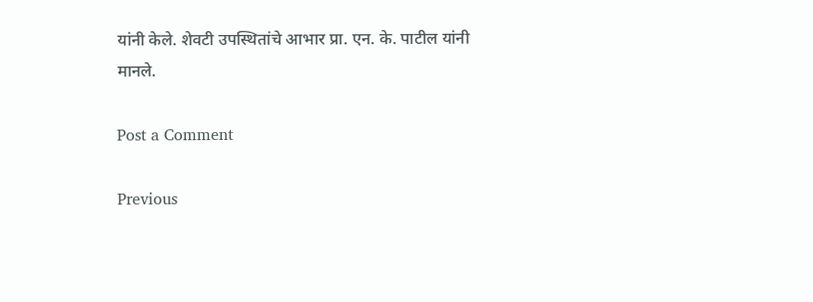यांनी केले. शेवटी उपस्थितांचे आभार प्रा. एन. के. पाटील यांनी
मानले.

Post a Comment

Previous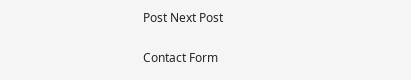Post Next Post

Contact Form